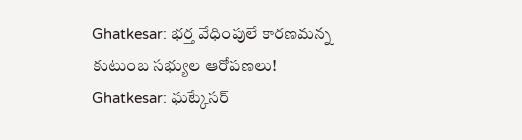Ghatkesar: భర్త వేధింపులే కారణమన్న కుటుంబ సభ్యుల ఆరోపణలు!
Ghatkesar: ఘట్కేసర్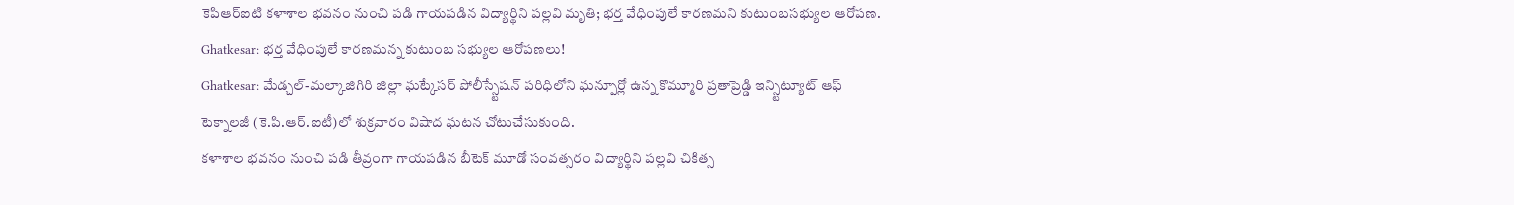కెపిఆర్ఐటి కళాశాల భవనం నుంచి పడి గాయపడిన విద్యార్థిని పల్లవి మృతి; భర్త వేధింపులే కారణమని కుటుంబసభ్యుల ఆరోపణ.
Ghatkesar: భర్త వేధింపులే కారణమన్న కుటుంబ సభ్యుల ఆరోపణలు!
Ghatkesar: మేడ్చల్-మల్కాజిగిరి జిల్లా ఘట్కేసర్ పోలీస్స్టేషన్ పరిధిలోని ఘన్పూర్లో ఉన్న కొమ్మూరి ప్రతాప్రెడ్డి ఇన్స్టిట్యూట్ ఆఫ్ టెక్నాలజీ (కె.పి.ఆర్.ఐటీ)లో శుక్రవారం విషాద ఘటన చోటుచేసుకుంది.
కళాశాల భవనం నుంచి పడి తీవ్రంగా గాయపడిన బీటెక్ మూడో సంవత్సరం విద్యార్థిని పల్లవి చికిత్స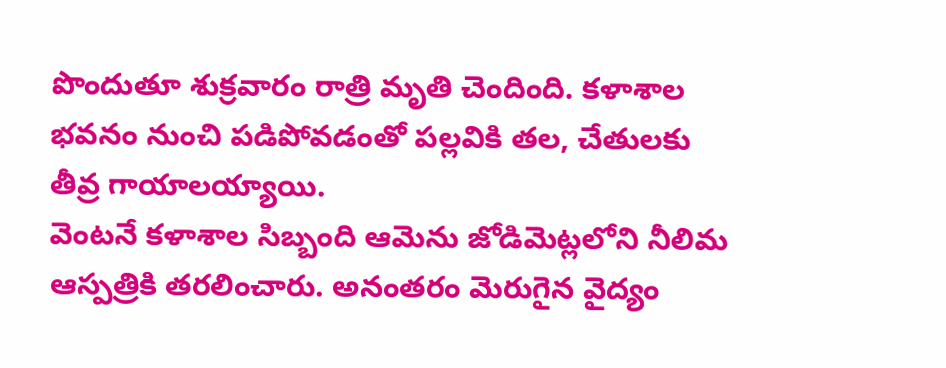పొందుతూ శుక్రవారం రాత్రి మృతి చెందింది. కళాశాల భవనం నుంచి పడిపోవడంతో పల్లవికి తల, చేతులకు తీవ్ర గాయాలయ్యాయి.
వెంటనే కళాశాల సిబ్బంది ఆమెను జోడిమెట్లలోని నీలిమ ఆస్పత్రికి తరలించారు. అనంతరం మెరుగైన వైద్యం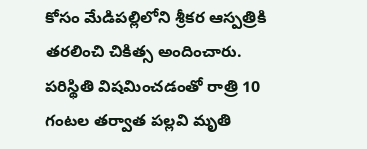కోసం మేడిపల్లిలోని శ్రీకర ఆస్పత్రికి తరలించి చికిత్స అందించారు.
పరిస్థితి విషమించడంతో రాత్రి 10 గంటల తర్వాత పల్లవి మృతి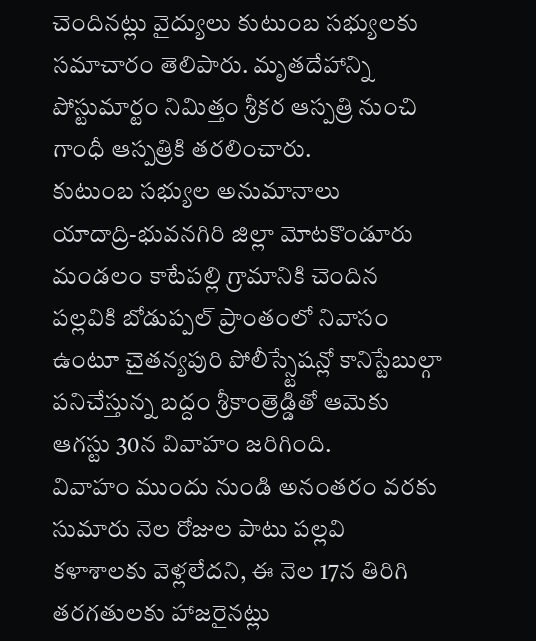చెందినట్లు వైద్యులు కుటుంబ సభ్యులకు సమాచారం తెలిపారు. మృతదేహాన్ని పోస్టుమార్టం నిమిత్తం శ్రీకర ఆస్పత్రి నుంచి గాంధీ ఆస్పత్రికి తరలించారు.
కుటుంబ సభ్యుల అనుమానాలు
యాదాద్రి-భువనగిరి జిల్లా మోటకొండూరు మండలం కాటేపల్లి గ్రామానికి చెందిన పల్లవికి బోడుప్పల్ ప్రాంతంలో నివాసం ఉంటూ చైతన్యపురి పోలీస్స్టేషన్లో కానిస్టేబుల్గా పనిచేస్తున్న బద్దం శ్రీకాంత్రెడ్డితో ఆమెకు ఆగస్టు 30న వివాహం జరిగింది.
వివాహం ముందు నుండి అనంతరం వరకు సుమారు నెల రోజుల పాటు పల్లవి కళాశాలకు వెళ్లలేదని, ఈ నెల 17న తిరిగి తరగతులకు హాజరైనట్లు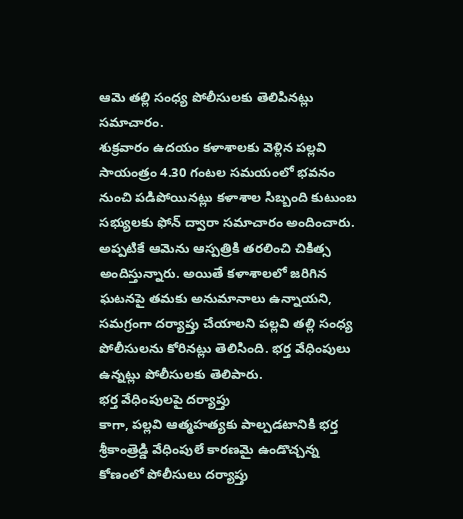ఆమె తల్లి సంధ్య పోలీసులకు తెలిపినట్లు సమాచారం.
శుక్రవారం ఉదయం కళాశాలకు వెళ్లిన పల్లవి సాయంత్రం 4.30 గంటల సమయంలో భవనం నుంచి పడిపోయినట్లు కళాశాల సిబ్బంది కుటుంబ సభ్యులకు ఫోన్ ద్వారా సమాచారం అందించారు.
అప్పటికే ఆమెను ఆస్పత్రికి తరలించి చికిత్స అందిస్తున్నారు. అయితే కళాశాలలో జరిగిన ఘటనపై తమకు అనుమానాలు ఉన్నాయని, సమగ్రంగా దర్యాప్తు చేయాలని పల్లవి తల్లి సంధ్య పోలీసులను కోరినట్లు తెలిసింది. భర్త వేధింపులు ఉన్నట్లు పోలీసులకు తెలిపారు.
భర్త వేధింపులపై దర్యాప్తు
కాగా, పల్లవి ఆత్మహత్యకు పాల్పడటానికి భర్త శ్రీకాంత్రెడ్డి వేధింపులే కారణమై ఉండొచ్చన్న కోణంలో పోలీసులు దర్యాప్తు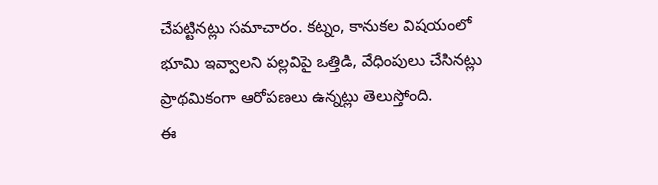చేపట్టినట్లు సమాచారం. కట్నం, కానుకల విషయంలో భూమి ఇవ్వాలని పల్లవిపై ఒత్తిడి, వేధింపులు చేసినట్లు ప్రాథమికంగా ఆరోపణలు ఉన్నట్లు తెలుస్తోంది.
ఈ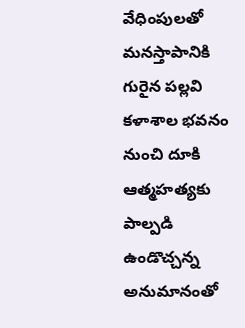వేధింపులతో మనస్తాపానికి గురైన పల్లవి కళాశాల భవనం నుంచి దూకి ఆత్మహత్యకు పాల్పడి ఉండొచ్చన్న అనుమానంతో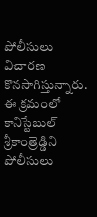పోలీసులు విచారణ కొనసాగిస్తున్నారు. ఈ క్రమంలో కానిస్టేబుల్ శ్రీకాంత్రెడ్డిని పోలీసులు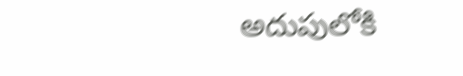అదుపులోకి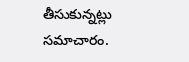తీసుకున్నట్లు సమాచారం.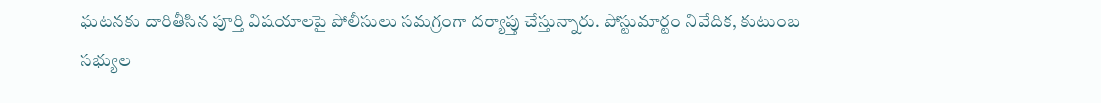ఘటనకు దారితీసిన పూర్తి విషయాలపై పోలీసులు సమగ్రంగా దర్యాప్తు చేస్తున్నారు. పోస్టుమార్టం నివేదిక, కుటుంబ సభ్యుల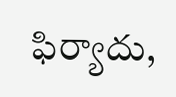ఫిర్యాదు,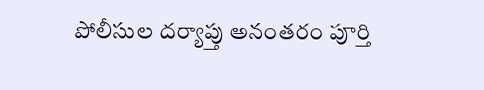పోలీసుల దర్యాప్తు అనంతరం పూర్తి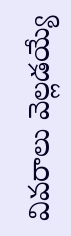వివరాలు వెల్లడయ్యే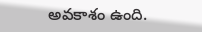అవకాశం ఉంది.